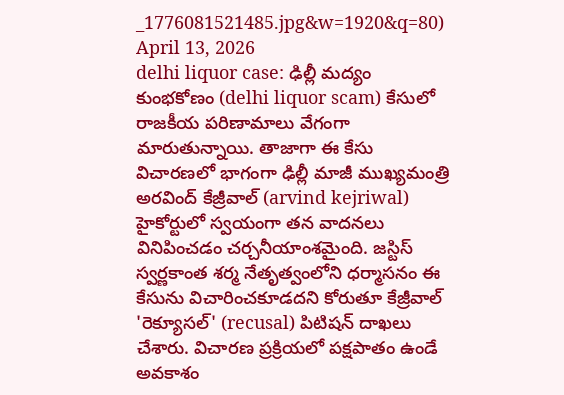_1776081521485.jpg&w=1920&q=80)
April 13, 2026
delhi liquor case: ఢిల్లీ మద్యం కుంభకోణం (delhi liquor scam) కేసులో రాజకీయ పరిణామాలు వేగంగా మారుతున్నాయి. తాజాగా ఈ కేసు విచారణలో భాగంగా ఢిల్లీ మాజీ ముఖ్యమంత్రి అరవింద్ కేజ్రీవాల్ (arvind kejriwal) హైకోర్టులో స్వయంగా తన వాదనలు వినిపించడం చర్చనీయాంశమైంది. జస్టిస్ స్వర్ణకాంత శర్మ నేతృత్వంలోని ధర్మాసనం ఈ కేసును విచారించకూడదని కోరుతూ కేజ్రీవాల్ 'రెక్యూసల్' (recusal) పిటిషన్ దాఖలు చేశారు. విచారణ ప్రక్రియలో పక్షపాతం ఉండే అవకాశం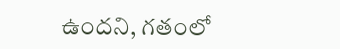ఉందని, గతంలో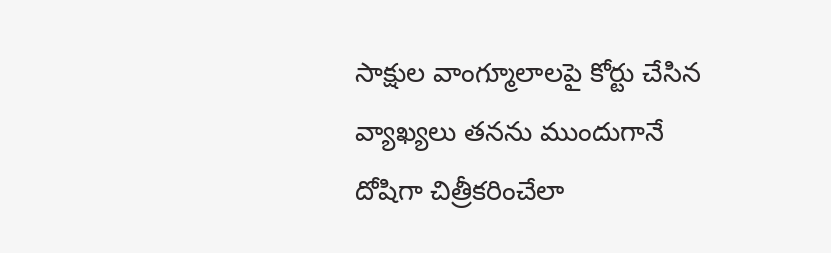సాక్షుల వాంగ్మూలాలపై కోర్టు చేసిన వ్యాఖ్యలు తనను ముందుగానే దోషిగా చిత్రీకరించేలా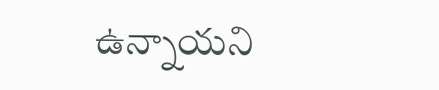ఉన్నాయని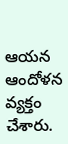ఆయన ఆందోళన వ్యక్తం చేశారు.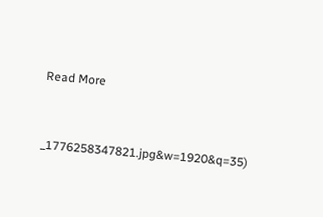Read More



_1776258347821.jpg&w=1920&q=35)